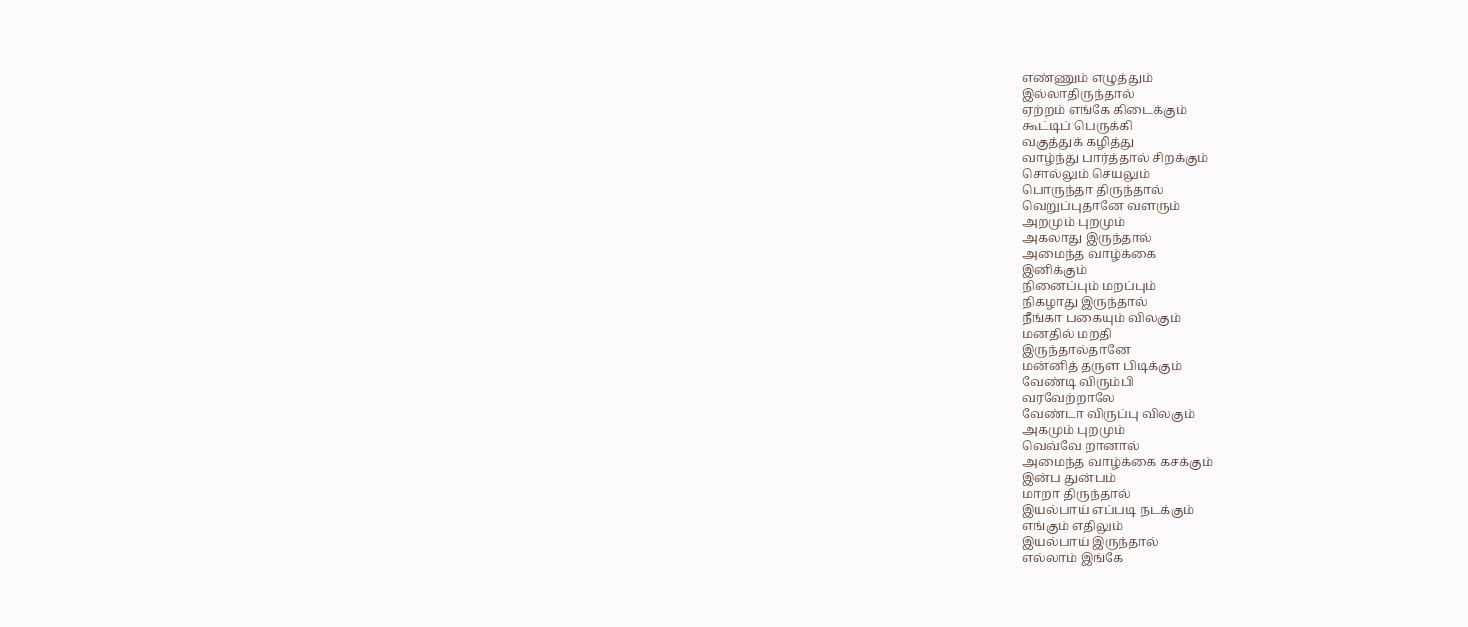எண்ணும் எழுத்தும்
இல்லாதிருந்தால்
ஏற்றம் எங்கே கிடைக்கும்
கூட்டிப் பெருக்கி
வகுத்துக் கழித்து
வாழ்ந்து பார்த்தால் சிறக்கும்
சொல்லும் செயலும்
பொருந்தா திருந்தால்
வெறுப்புதானே வளரும்
அறமும் புறமும்
அகலாது இருந்தால்
அமைந்த வாழ்க்கை
இனிக்கும்
நினைப்பும் மறப்பும்
நிகழாது இருந்தால்
நீங்கா பகையும் விலகும்
மனதில் மறதி
இருந்தால்தானே
மன்னித் தருள பிடிக்கும்
வேண்டி விரும்பி
வரவேற்றாலே
வேண்டா விருப்பு விலகும்
அகமும் புறமும்
வெவ்வே றானால்
அமைந்த வாழ்க்கை கசக்கும்
இன்ப துன்பம்
மாறா திருந்தால்
இயல்பாய் எப்படி நடக்கும்
எங்கும் எதிலும்
இயல்பாய் இருந்தால்
எல்லாம் இங்கே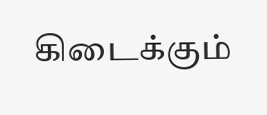கிடைக்கும்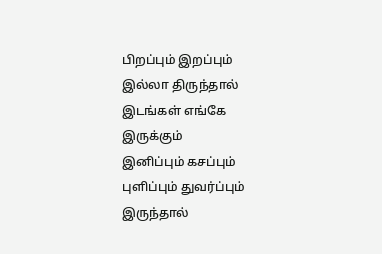பிறப்பும் இறப்பும்
இல்லா திருந்தால்
இடங்கள் எங்கே இருக்கும்
இனிப்பும் கசப்பும்
புளிப்பும் துவர்ப்பும்
இருந்தால்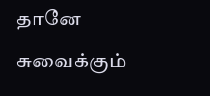தானே சுவைக்கும்